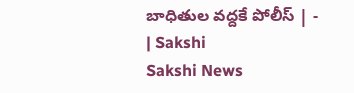బాధితుల వద్దకే పోలీస్‌ | - | Sakshi
Sakshi News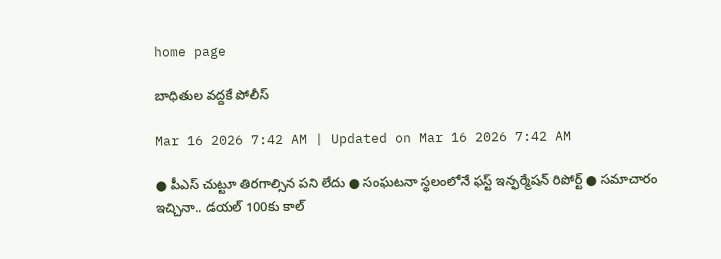home page

బాధితుల వద్దకే పోలీస్‌

Mar 16 2026 7:42 AM | Updated on Mar 16 2026 7:42 AM

● పీఎస్‌ చుట్టూ తిరగాల్సిన పని లేదు ● సంఘటనా స్థలంలోనే ఫస్ట్‌ ఇన్ఫర్మేషన్‌ రిపోర్ట్‌ ● సమాచారం ఇచ్చినా.. డయల్‌ 100కు కాల్‌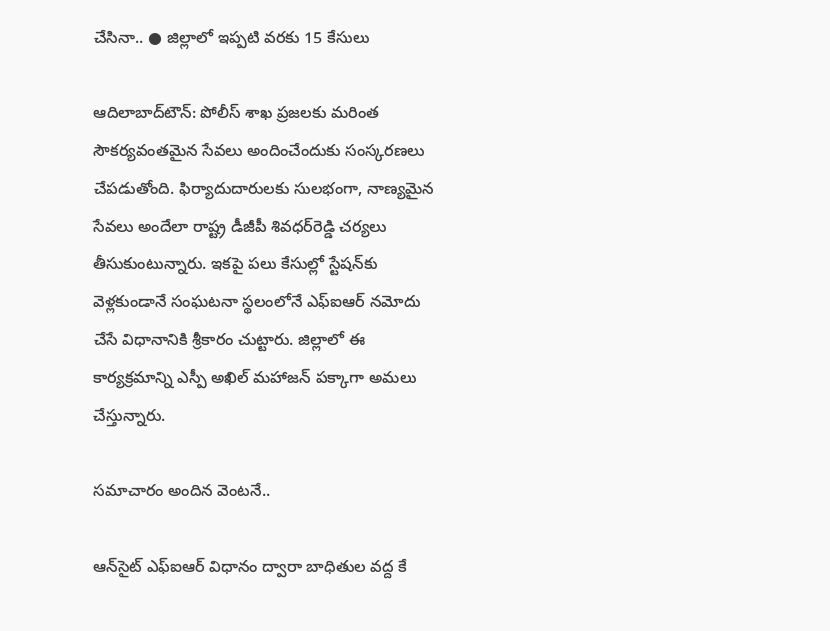చేసినా.. ● జిల్లాలో ఇప్పటి వరకు 15 కేసులు

ఆదిలాబాద్‌టౌన్‌: పోలీస్‌ శాఖ ప్రజలకు మరింత సౌకర్యవంతమైన సేవలు అందించేందుకు సంస్కరణలు చేపడుతోంది. ఫిర్యాదుదారులకు సులభంగా, నాణ్యమైన సేవలు అందేలా రాష్ట్ర డీజీపీ శివధర్‌రెడ్డి చర్యలు తీసుకుంటున్నారు. ఇకపై పలు కేసుల్లో స్టేషన్‌కు వెళ్లకుండానే సంఘటనా స్థలంలోనే ఎఫ్‌ఐఆర్‌ నమోదు చేసే విధానానికి శ్రీకారం చుట్టారు. జిల్లాలో ఈ కార్యక్రమాన్ని ఎస్పీ అఖిల్‌ మహాజన్‌ పక్కాగా అమలు చేస్తున్నారు.

సమాచారం అందిన వెంటనే..

ఆన్‌సైట్‌ ఎఫ్‌ఐఆర్‌ విధానం ద్వారా బాధితుల వద్ద కే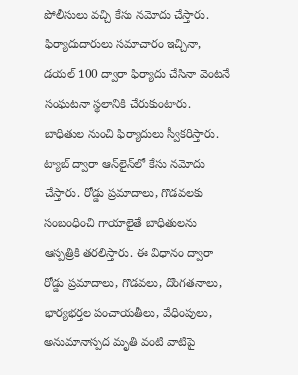పోలీసులు వచ్చి కేసు నమోదు చేస్తారు. ఫిర్యాదుదారులు సమాచారం ఇచ్చినా, డయల్‌ 100 ద్వారా ఫిర్యాదు చేసినా వెంటనే సంఘటనా స్థలానికి చేరుకుంటారు. బాధితుల నుంచి ఫిర్యాదులు స్వీకరిస్తారు. ట్యాబ్‌ ద్వారా ఆన్‌లైన్‌లో కేసు నమోదు చేస్తారు. రోడ్డు ప్రమాదాలు, గొడవలకు సంబంధించి గాయాలైతే బాధితులను ఆస్పత్రికి తరలిస్తారు. ఈ విధానం ద్వారా రోడ్డు ప్రమాదాలు, గొడవలు, దొంగతనాలు, భార్యభర్తల పంచాయతీలు, వేధింపులు, అనుమానాస్పద మృతి వంటి వాటిపై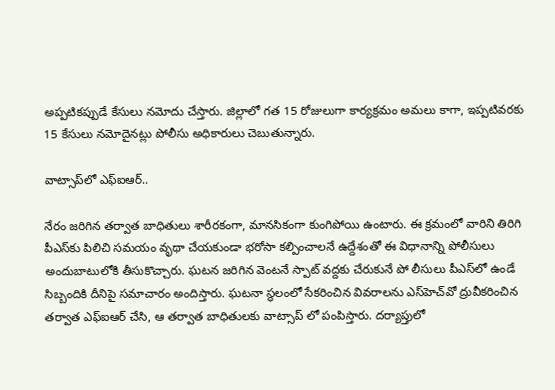అప్పటికప్పుడే కేసులు నమోదు చేస్తారు. జిల్లాలో గత 15 రోజులుగా కార్యక్రమం అమలు కాగా, ఇప్పటివరకు 15 కేసులు నమోదైనట్లు పోలీసు అధికారులు చెబుతున్నారు.

వాట్సాప్‌లో ఎఫ్‌ఐఆర్‌..

నేరం జరిగిన తర్వాత బాధితులు శారీరకంగా, మానసికంగా కుంగిపోయి ఉంటారు. ఈ క్రమంలో వారిని తిరిగి పీఎస్‌కు పిలిచి సమయం వృథా చేయకుండా భరోసా కల్పించాలనే ఉద్దేశంతో ఈ విధానాన్ని పోలీసులు అందుబాటులోకి తీసుకొచ్చారు. ఘటన జరిగిన వెంటనే స్పాట్‌ వద్దకు చేరుకునే పో లీసులు పీఎస్‌లో ఉండే సిబ్బందికి దీనిపై సమాచారం అందిస్తారు. ఘటనా స్థలంలో సేకరించిన వివరాలను ఎస్‌హెచ్‌వో ద్రువీకరించిన తర్వాత ఎఫ్‌ఐఆర్‌ చేసి, ఆ తర్వాత బాధితులకు వాట్సాప్‌ లో పంపిస్తారు. దర్యాప్తులో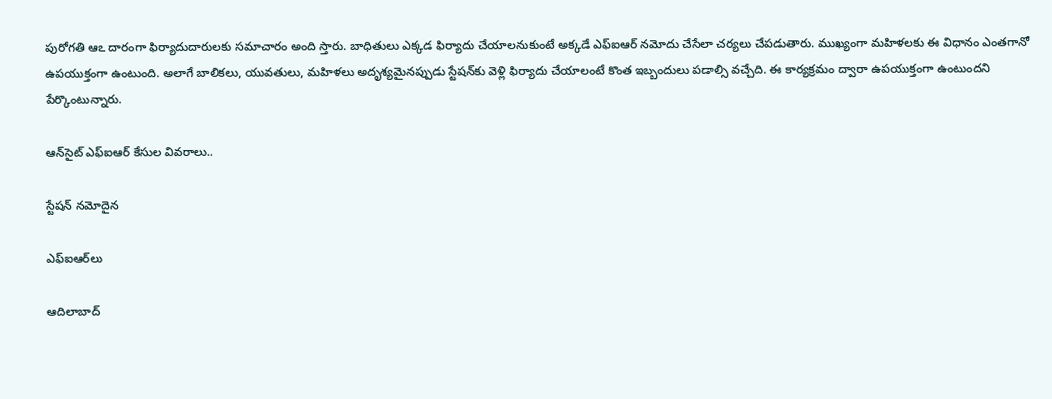పురోగతి ఆఽ దారంగా ఫిర్యాదుదారులకు సమాచారం అంది స్తారు. బాధితులు ఎక్కడ ఫిర్యాదు చేయాలనుకుంటే అక్కడే ఎఫ్‌ఐఆర్‌ నమోదు చేసేలా చర్యలు చేపడుతారు. ముఖ్యంగా మహిళలకు ఈ విధానం ఎంతగానో ఉపయుక్తంగా ఉంటుంది. అలాగే బాలికలు, యువతులు, మహిళలు అదృశ్యమైనప్పుడు స్టేషన్‌కు వెళ్లి ఫిర్యాదు చేయాలంటే కొంత ఇబ్బందులు పడాల్సి వచ్చేది. ఈ కార్యక్రమం ద్వారా ఉపయుక్తంగా ఉంటుందని పేర్కొంటున్నారు.

ఆన్‌సైట్‌ ఎఫ్‌ఐఆర్‌ కేసుల వివరాలు..

స్టేషన్‌ నమోదైన

ఎఫ్‌ఐఆర్‌లు

ఆదిలాబాద్‌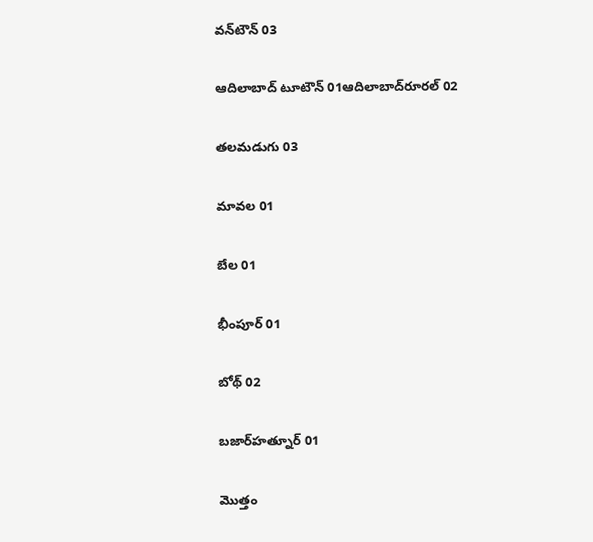వన్‌టౌన్‌ 03

ఆదిలాబాద్‌ టూటౌన్‌ 01ఆదిలాబాద్‌రూరల్‌ 02

తలమడుగు 03

మావల 01

బేల 01

భీంపూర్‌ 01

బోథ్‌ 02

బజార్‌హత్నూర్‌ 01

మొత్తం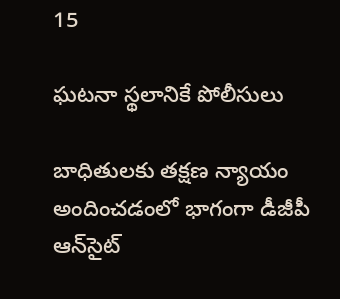15

ఘటనా స్థలానికే పోలీసులు

బాధితులకు తక్షణ న్యాయం అందించడంలో భాగంగా డీజీపీ ఆన్‌సైట్‌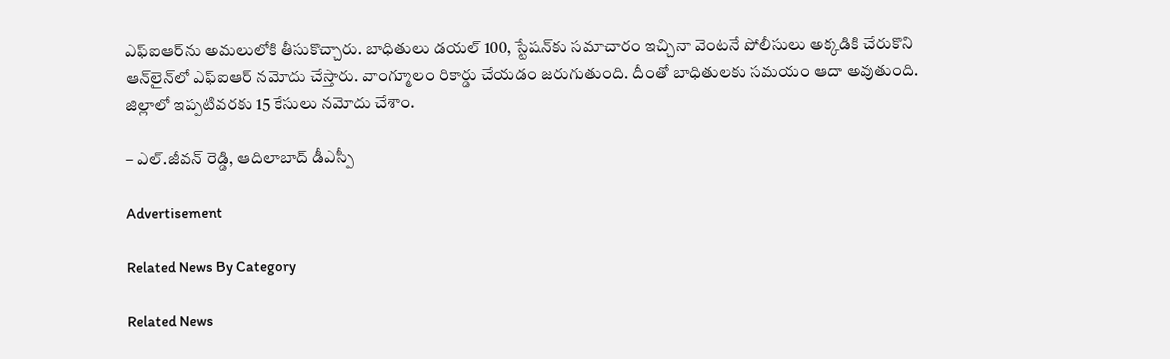ఎఫ్‌ఐఆర్‌ను అమలులోకి తీసుకొచ్చారు. బాధితులు డయల్‌ 100, స్టేషన్‌కు సమాచారం ఇచ్చినా వెంటనే పోలీసులు అక్కడికి చేరుకొని ఆన్‌లైన్‌లో ఎఫ్‌ఐఆర్‌ నమోదు చేస్తారు. వాంగ్మూలం రికార్డు చేయడం జరుగుతుంది. దీంతో బాధితులకు సమయం ఆదా అవుతుంది. జిల్లాలో ఇప్పటివరకు 15 కేసులు నమోదు చేశాం.

– ఎల్‌.జీవన్‌ రెడ్డి, ఆదిలాబాద్‌ డీఎస్పీ

Advertisement

Related News By Category

Related News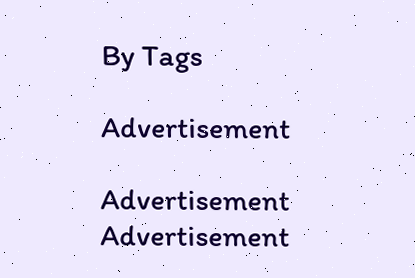By Tags

Advertisement

Advertisement
Advertisement